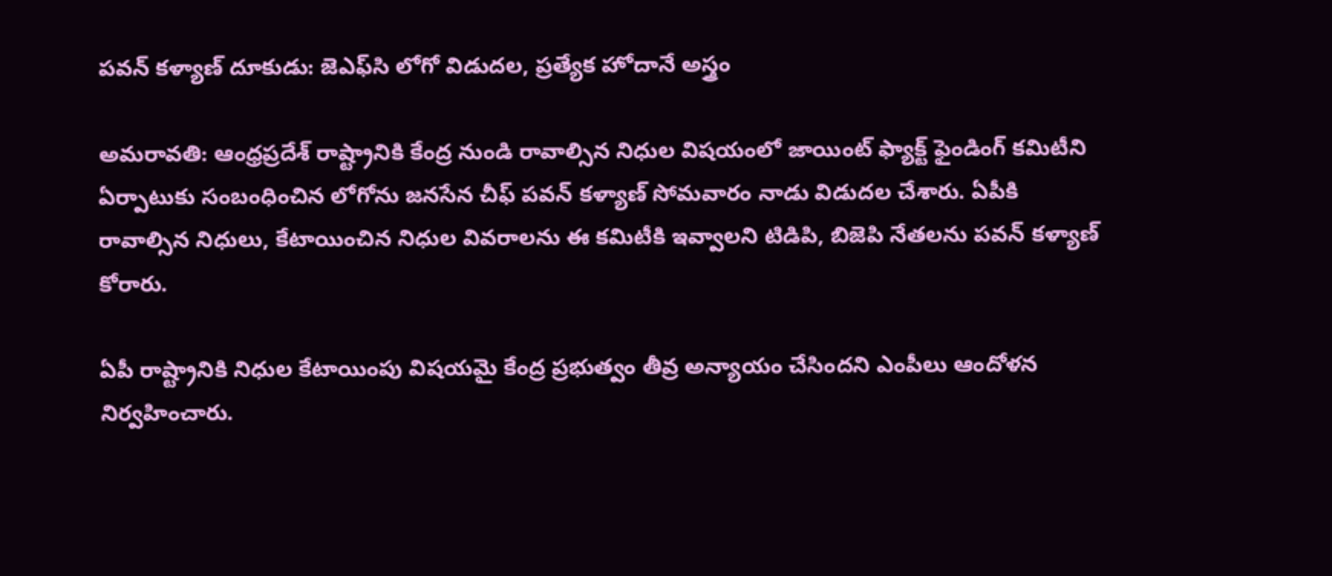పవన్ కళ్యాణ్ దూకుడు: జెఎఫ్‌సి లోగో విడుదల, ప్రత్యేక హోదానే అస్త్రం

అమరావతి: ఆంధ్రప్రదేశ్ రాష్ట్రానికి కేంద్ర నుండి రావాల్సిన నిధుల విషయంలో జాయింట్ ఫ్యాక్ట్ ఫైండింగ్ కమిటీని ఏర్పాటుకు సంబంధించిన లోగోను జనసేన చీఫ్ పవన్ కళ్యాణ్ సోమవారం నాడు విడుదల చేశారు. ఏపీకి రావాల్సిన నిధులు, కేటాయించిన నిధుల వివరాలను ఈ కమిటీకి ఇవ్వాలని టిడిపి, బిజెపి నేతలను పవన్ కళ్యాణ్ కోరారు.

ఏపీ రాష్ట్రానికి నిధుల కేటాయింపు విషయమై కేంద్ర ప్రభుత్వం తీవ్ర అన్యాయం చేసిందని ఎంపీలు ఆందోళన నిర్వహించారు.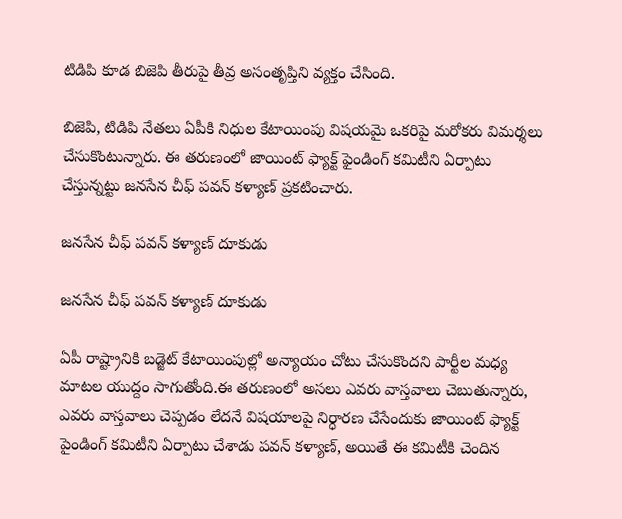టిడిపి కూడ బిజెపి తీరుపై తీవ్ర అసంతృప్తిని వ్యక్తం చేసింది.

బిజెపి, టిడిపి నేతలు ఏపీకి నిధుల కేటాయింపు విషయమై ఒకరిపై మరోకరు విమర్శలు చేసుకొంటున్నారు. ఈ తరుణంలో జాయింట్ ఫ్యాక్ట్ ఫైండింగ్ కమిటీని ఏర్పాటు చేస్తున్నట్టు జనసేన చీఫ్ పవన్ కళ్యాణ్ ప్రకటించారు.

జనసేన చీఫ్ పవన్ కళ్యాణ్ దూకుడు

జనసేన చీఫ్ పవన్ కళ్యాణ్ దూకుడు

ఏపీ రాష్ట్రానికి బడ్జెట్ కేటాయింపుల్లో అన్యాయం చోటు చేసుకొందని పార్టీల మధ్య మాటల యుద్దం సాగుతోంది.ఈ తరుణంలో అసలు ఎవరు వాస్తవాలు చెబుతున్నారు, ఎవరు వాస్తవాలు చెప్పడం లేదనే విషయాలపై నిర్ధారణ చేసేందుకు జాయింట్ ఫ్యాక్ట్ పైండింగ్ కమిటీని ఏర్పాటు చేశాడు పవన్ కళ్యాణ్, అయితే ఈ కమిటీకి చెందిన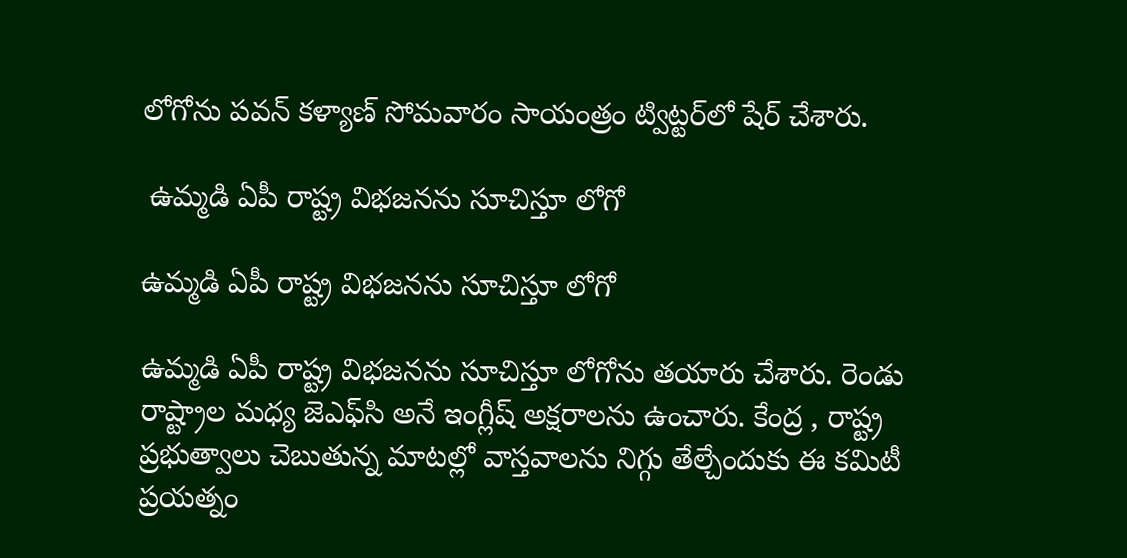లోగోను పవన్ కళ్యాణ్ సోమవారం సాయంత్రం ట్విట్టర్‌లో షేర్ చేశారు.

 ఉమ్మడి ఏపీ రాష్ట్ర విభజనను సూచిస్తూ లోగో

ఉమ్మడి ఏపీ రాష్ట్ర విభజనను సూచిస్తూ లోగో

ఉమ్మడి ఏపీ రాష్ట్ర విభజనను సూచిస్తూ లోగోను తయారు చేశారు. రెండు రాష్ట్రాల మధ్య జెఎఫ్‌సి అనే ఇంగ్లీష్ అక్షరాలను ఉంచారు. కేంద్ర , రాష్ట్ర ప్రభుత్వాలు చెబుతున్న మాటల్లో వాస్తవాలను నిగ్గు తేల్చేందుకు ఈ కమిటీ ప్రయత్నం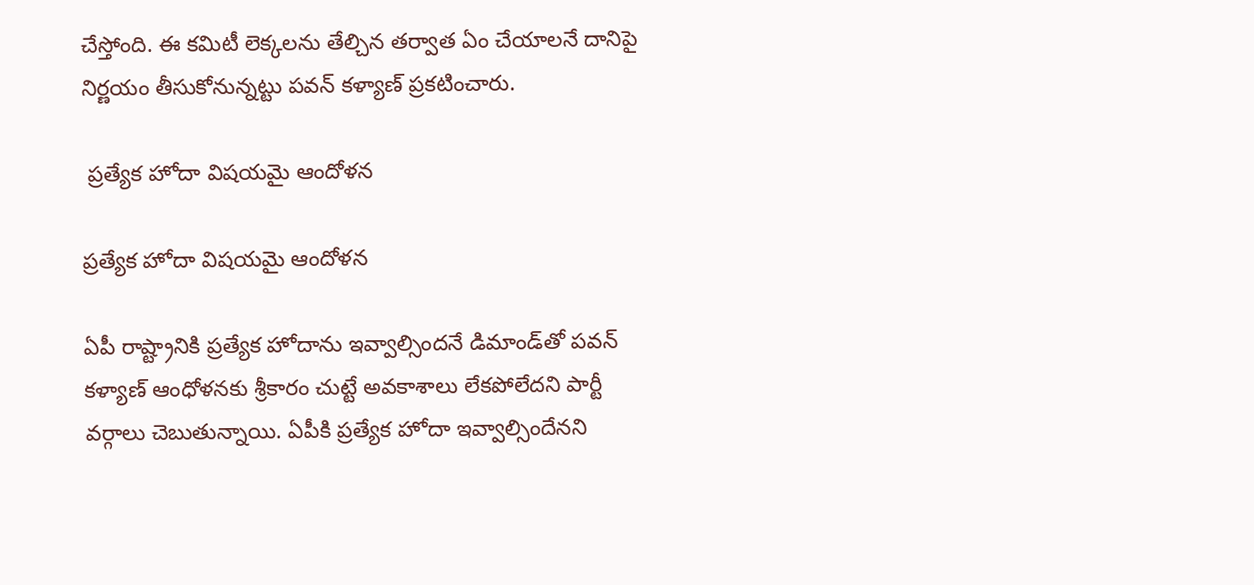చేస్తోంది. ఈ కమిటీ లెక్కలను తేల్చిన తర్వాత ఏం చేయాలనే దానిపై నిర్ణయం తీసుకోనున్నట్టు పవన్ కళ్యాణ్ ప్రకటించారు.

 ప్రత్యేక హోదా విషయమై ఆందోళన

ప్రత్యేక హోదా విషయమై ఆందోళన

ఏపీ రాష్ట్రానికి ప్రత్యేక హోదాను ఇవ్వాల్సిందనే డిమాండ్‌తో పవన్ కళ్యాణ్ ఆంధోళనకు శ్రీకారం చుట్టే అవకాశాలు లేకపోలేదని పార్టీ వర్గాలు చెబుతున్నాయి. ఏపీకి ప్రత్యేక హోదా ఇవ్వాల్సిందేనని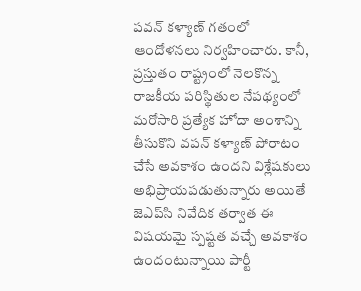పవన్ కళ్యాణ్ గతంలో ఆందోళనలు నిర్వహించారు. కానీ, ప్రస్తుతం రాష్ట్రంలో నెలకొన్న రాజకీయ పరిస్థితుల నేపథ్యంలో మరోసారి ప్రత్యేక హోదా అంశాన్ని తీసుకొని వపన్ కళ్యాణ్ పోరాటం చేసే అవకాశం ఉందని విశ్లేషకులు అభిప్రాయపడుతున్నారు అయితే జెఎప్‌సి నివేదిక తర్వాత ఈ విషయమై స్పష్టత వచ్చే అవకాశం ఉందంటున్నాయి పార్టీ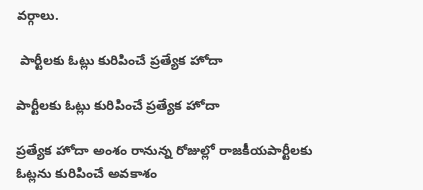వర్గాలు.

 పార్టీలకు ఓట్లు కురిపించే ప్రత్యేక హోదా

పార్టీలకు ఓట్లు కురిపించే ప్రత్యేక హోదా

ప్రత్యేక హోదా అంశం రానున్న రోజుల్లో రాజకీయపార్టీలకు ఓట్లను కురిపించే అవకాశం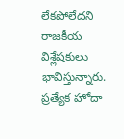లేకపోలేదని రాజకీయ విశ్లేషకులు భావిస్తున్నారు. ప్రత్యేక హోదా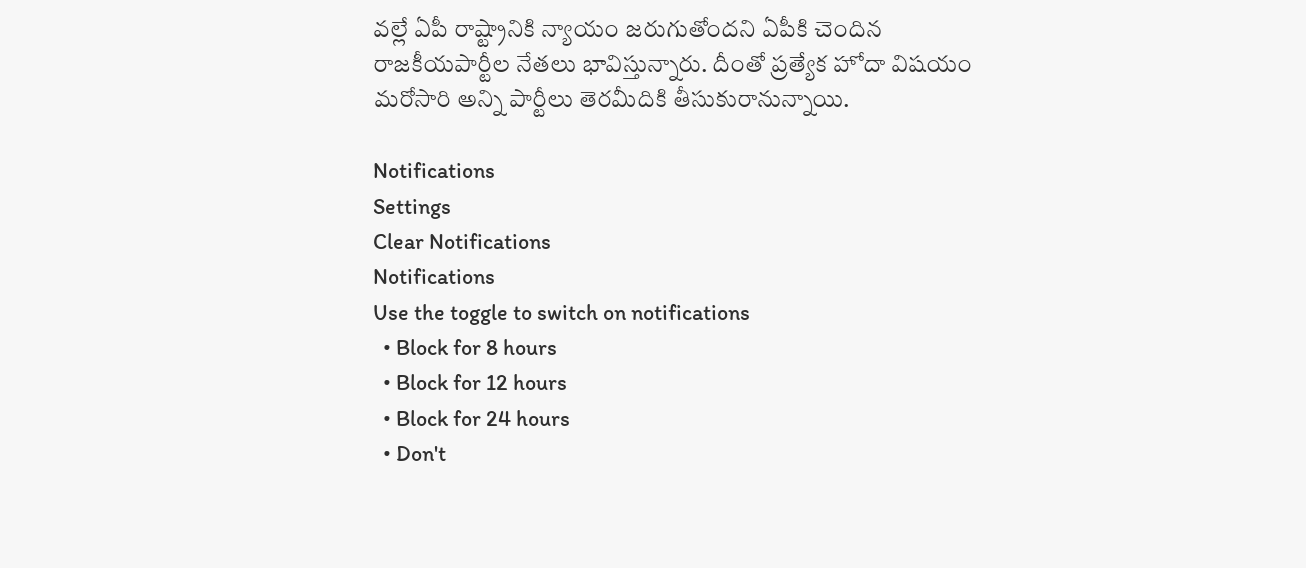వల్లే ఏపీ రాష్ట్రానికి న్యాయం జరుగుతోందని ఏపీకి చెందిన రాజకీయపార్టీల నేతలు భావిస్తున్నారు. దీంతో ప్రత్యేక హోదా విషయం మరోసారి అన్ని పార్టీలు తెరమీదికి తీసుకురానున్నాయి.

Notifications
Settings
Clear Notifications
Notifications
Use the toggle to switch on notifications
  • Block for 8 hours
  • Block for 12 hours
  • Block for 24 hours
  • Don't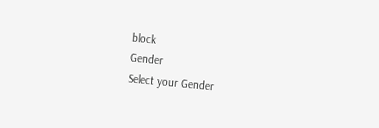block
Gender
Select your Gender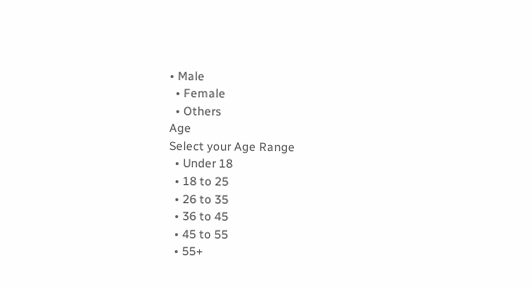• Male
  • Female
  • Others
Age
Select your Age Range
  • Under 18
  • 18 to 25
  • 26 to 35
  • 36 to 45
  • 45 to 55
  • 55+